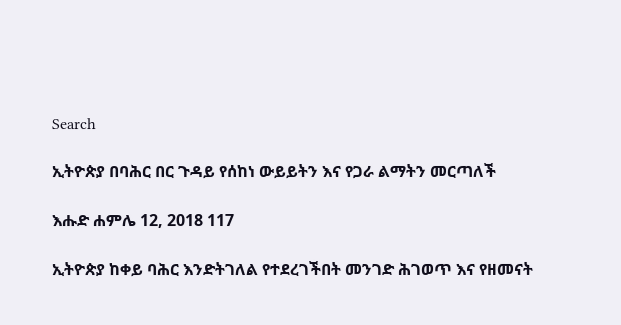Search

ኢትዮጵያ በባሕር በር ጉዳይ የሰከነ ውይይትን እና የጋራ ልማትን መርጣለች

እሑድ ሐምሌ 12, 2018 117

ኢትዮጵያ ከቀይ ባሕር እንድትገለል የተደረገችበት መንገድ ሕገወጥ እና የዘመናት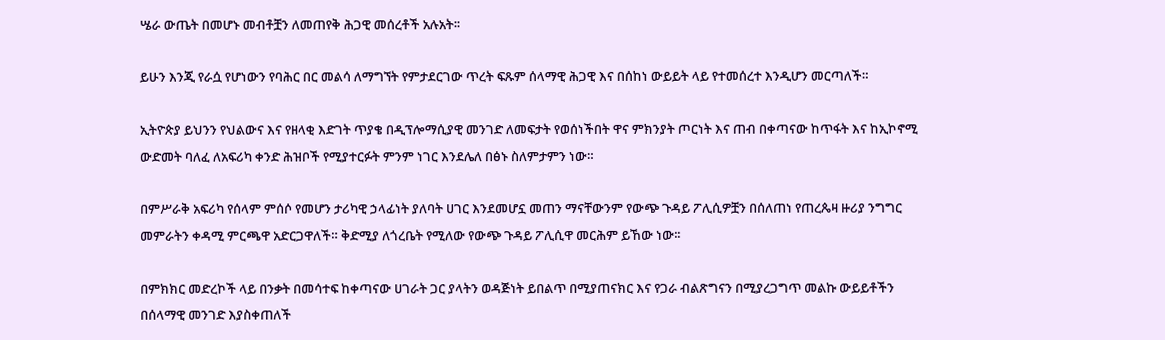ሤራ ውጤት በመሆኑ መብቶቿን ለመጠየቅ ሕጋዊ መሰረቶች አሉአት፡፡

ይሁን እንጂ የራሷ የሆነውን የባሕር በር መልሳ ለማግኘት የምታደርገው ጥረት ፍጹም ሰላማዊ ሕጋዊ እና በሰከነ ውይይት ላይ የተመሰረተ እንዲሆን መርጣለች።

ኢትዮጵያ ይህንን የህልውና እና የዘላቂ እድገት ጥያቄ በዲፕሎማሲያዊ መንገድ ለመፍታት የወሰነችበት ዋና ምክንያት ጦርነት እና ጠብ በቀጣናው ከጥፋት እና ከኢኮኖሚ ውድመት ባለፈ ለአፍሪካ ቀንድ ሕዝቦች የሚያተርፉት ምንም ነገር እንደሌለ በፅኑ ስለምታምን ነው።

በምሥራቅ አፍሪካ የሰላም ምሰሶ የመሆን ታሪካዊ ኃላፊነት ያለባት ሀገር እንደመሆኗ መጠን ማናቸውንም የውጭ ጉዳይ ፖሊሲዎቿን በሰለጠነ የጠረጴዛ ዙሪያ ንግግር መምራትን ቀዳሚ ምርጫዋ አድርጋዋለች። ቅድሚያ ለጎረቤት የሚለው የውጭ ጉዳይ ፖሊሲዋ መርሕም ይኸው ነው፡፡

በምክክር መድረኮች ላይ በንቃት በመሳተፍ ከቀጣናው ሀገራት ጋር ያላትን ወዳጅነት ይበልጥ በሚያጠናክር እና የጋራ ብልጽግናን በሚያረጋግጥ መልኩ ውይይቶችን በሰላማዊ መንገድ እያስቀጠለች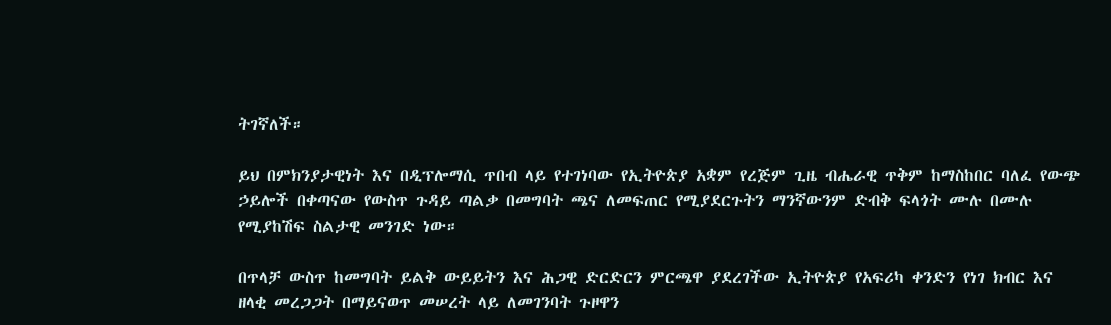ትገኛለች።

ይህ በምክንያታዊነት እና በዲፕሎማሲ ጥበብ ላይ የተገነባው የኢትዮጵያ አቋም የረጅም ጊዜ ብሔራዊ ጥቅም ከማስከበር ባለፈ የውጭ ኃይሎች በቀጣናው የውስጥ ጉዳይ ጣልቃ በመግባት ጫና ለመፍጠር የሚያደርጉትን ማንኛውንም ድብቅ ፍላጎት ሙሉ በሙሉ የሚያከሽፍ ስልታዊ መንገድ ነው።

በጥላቻ ውስጥ ከመግባት ይልቅ ውይይትን እና ሕጋዊ ድርድርን ምርጫዋ ያደረገችው ኢትዮጵያ የአፍሪካ ቀንድን የነገ ክብር እና ዘላቂ መረጋጋት በማይናወጥ መሠረት ላይ ለመገንባት ጉዞዋን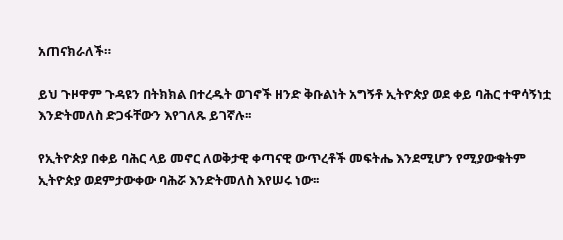አጠናክራለች።

ይህ ጉዞዋም ጉዳዩን በትክክል በተረዱት ወገኖች ዘንድ ቅቡልነት አግኝቶ ኢትዮጵያ ወደ ቀይ ባሕር ተዋሳኝነቷ እንድትመለስ ድጋፋቸውን እየገለጹ ይገኛሉ፡፡

የኢትዮጵያ በቀይ ባሕር ላይ መኖር ለወቅታዊ ቀጣናዊ ውጥረቶች መፍትሔ እንደሚሆን የሚያውቁትም ኢትዮጵያ ወደምታውቀው ባሕሯ እንድትመለስ እየሠሩ ነው፡፡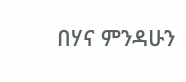በሃና ምንዳሁን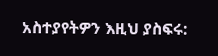አስተያየትዎን እዚህ ያስፍሩ: